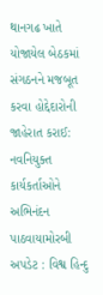થાનગઢ ખાતે યોજાયેલ બેઠકમાં સંગઠનને મજબૂત કરવા હોદ્દેદારોની જાહેરાત કરાઈ: નવનિયુક્ત કાર્યકર્તાઓને અભિનંદન પાઠવાયામોરબી અપડેટ : વિશ્વ હિન્દુ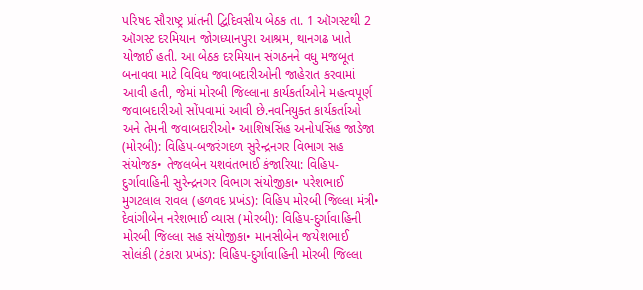પરિષદ સૌરાષ્ટ્ર પ્રાંતની દ્વિદિવસીય બેઠક તા. 1 ઑગસ્ટથી 2 ઑગસ્ટ દરમિયાન જોગધ્યાનપુરા આશ્રમ, થાનગઢ ખાતે યોજાઈ હતી. આ બેઠક દરમિયાન સંગઠનને વધુ મજબૂત બનાવવા માટે વિવિધ જવાબદારીઓની જાહેરાત કરવામાં આવી હતી, જેમાં મોરબી જિલ્લાના કાર્યકર્તાઓને મહત્વપૂર્ણ જવાબદારીઓ સોંપવામાં આવી છે.નવનિયુક્ત કાર્યકર્તાઓ અને તેમની જવાબદારીઓ• આશિષસિંહ અનોપસિંહ જાડેજા (મોરબી): વિહિપ-બજરંગદળ સુરેન્દ્રનગર વિભાગ સહ સંયોજક• તેજલબેન યશવંતભાઈ કંજારિયા: વિહિપ-દુર્ગાવાહિની સુરેન્દ્રનગર વિભાગ સંયોજીકા• પરેશભાઈ મુગટલાલ રાવલ (હળવદ પ્રખંડ): વિહિપ મોરબી જિલ્લા મંત્રી• દેવાંગીબેન નરેશભાઈ વ્યાસ (મોરબી): વિહિપ-દુર્ગાવાહિની મોરબી જિલ્લા સહ સંયોજીકા• માનસીબેન જયેશભાઈ સોલંકી (ટંકારા પ્રખંડ): વિહિપ-દુર્ગાવાહિની મોરબી જિલ્લા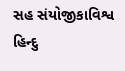સહ સંયોજીકાવિશ્વ હિન્દુ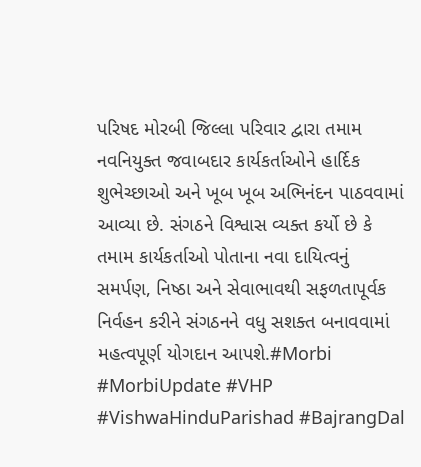પરિષદ મોરબી જિલ્લા પરિવાર દ્વારા તમામ નવનિયુક્ત જવાબદાર કાર્યકર્તાઓને હાર્દિક શુભેચ્છાઓ અને ખૂબ ખૂબ અભિનંદન પાઠવવામાં આવ્યા છે. સંગઠને વિશ્વાસ વ્યક્ત કર્યો છે કે તમામ કાર્યકર્તાઓ પોતાના નવા દાયિત્વનું સમર્પણ, નિષ્ઠા અને સેવાભાવથી સફળતાપૂર્વક નિર્વહન કરીને સંગઠનને વધુ સશક્ત બનાવવામાં મહત્વપૂર્ણ યોગદાન આપશે.#Morbi #MorbiUpdate #VHP #VishwaHinduParishad #BajrangDal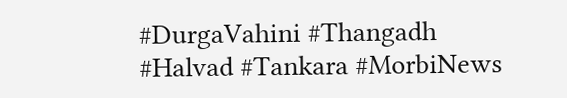#DurgaVahini #Thangadh #Halvad #Tankara #MorbiNews